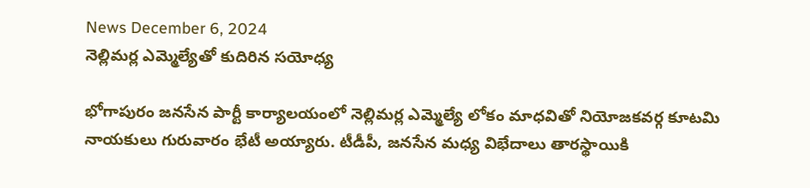News December 6, 2024
నెల్లిమర్ల ఎమ్మెల్యేతో కుదిరిన సయోధ్య

భోగాపురం జనసేన పార్టీ కార్యాలయంలో నెల్లిమర్ల ఎమ్మెల్యే లోకం మాధవితో నియోజకవర్గ కూటమి నాయకులు గురువారం భేటీ అయ్యారు. టీడీపీ, జనసేన మధ్య విభేదాలు తారస్థాయికి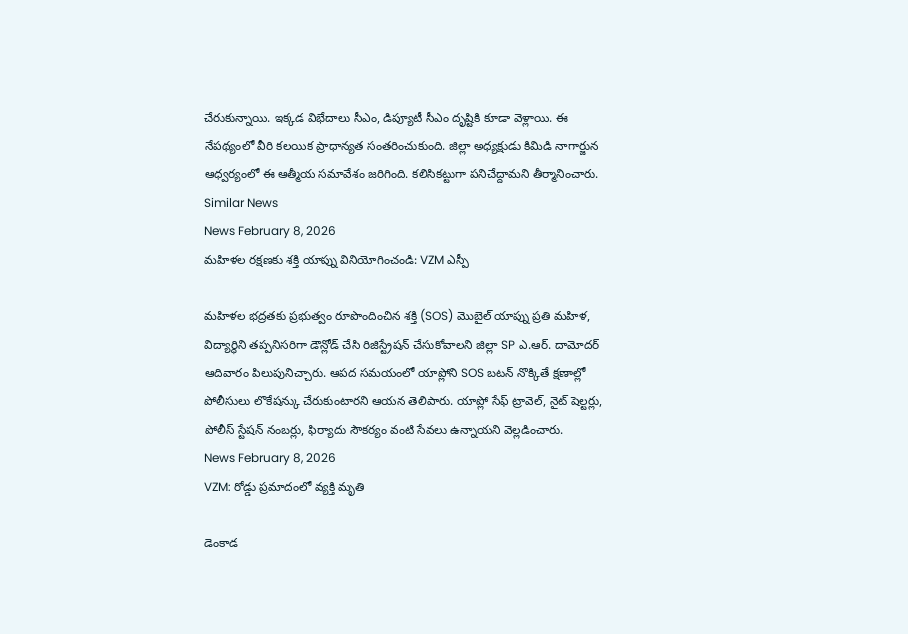చేరుకున్నాయి. ఇక్కడ విభేదాలు సీఎం, డిప్యూటీ సీఎం దృష్టికి కూడా వెళ్లాయి. ఈ నేపథ్యంలో వీరి కలయిక ప్రాధాన్యత సంతరించుకుంది. జిల్లా అధ్యక్షుడు కిమిడి నాగార్జున ఆధ్వర్యంలో ఈ ఆత్మీయ సమావేశం జరిగింది. కలిసికట్టుగా పనిచేద్దామని తీర్మానించారు.
Similar News
News February 8, 2026
మహిళల రక్షణకు శక్తి యాప్ను వినియోగించండి: VZM ఎస్పీ

మహిళల భద్రతకు ప్రభుత్వం రూపొందించిన శక్తి (SOS) మొబైల్ యాప్ను ప్రతి మహిళ, విద్యార్థిని తప్పనిసరిగా డౌన్లోడ్ చేసి రిజిస్ట్రేషన్ చేసుకోవాలని జిల్లా SP ఎ.ఆర్. దామోదర్ ఆదివారం పిలుపునిచ్చారు. ఆపద సమయంలో యాప్లోని SOS బటన్ నొక్కితే క్షణాల్లో పోలీసులు లొకేషన్కు చేరుకుంటారని ఆయన తెలిపారు. యాప్లో సేఫ్ ట్రావెల్, నైట్ షెల్టర్లు, పోలీస్ స్టేషన్ నంబర్లు, ఫిర్యాదు సౌకర్యం వంటి సేవలు ఉన్నాయని వెల్లడించారు.
News February 8, 2026
VZM: రోడ్డు ప్రమాదంలో వ్యక్తి మృతి

డెంకాడ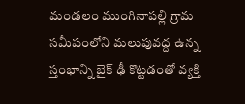మండలం ముంగినాపల్లి గ్రామ సమీపంలోని మలుపువద్ద ఉన్న స్తంభాన్ని బైక్ ఢీ కొట్టడంతో వ్యక్తి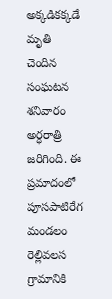అక్కడికక్కడే మృతి చెందిన సంఘటన శనివారం అర్ధరాత్రి జరిగింది. ఈ ప్రమాదంలో పూసపాటిరేగ మండలం రెల్లివలస గ్రామానికి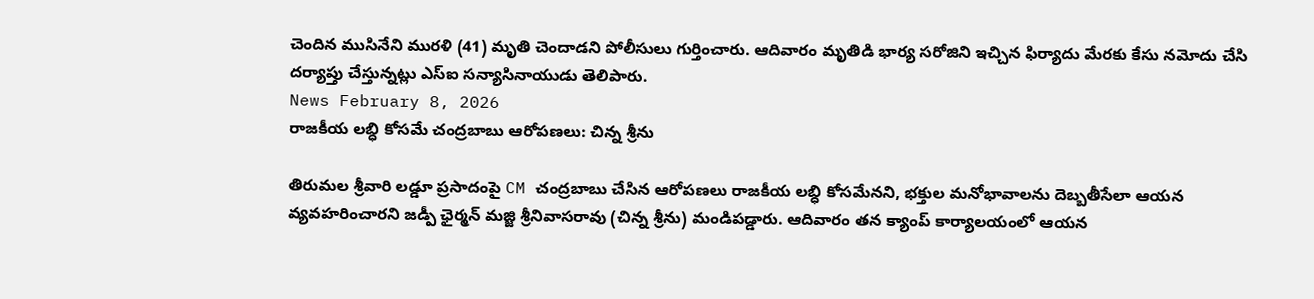చెందిన ముసినేని మురళి (41) మృతి చెందాడని పోలీసులు గుర్తించారు. ఆదివారం మృతిడి భార్య సరోజిని ఇచ్చిన ఫిర్యాదు మేరకు కేసు నమోదు చేసి దర్యాప్తు చేస్తున్నట్లు ఎస్ఐ సన్యాసినాయుడు తెలిపారు.
News February 8, 2026
రాజకీయ లబ్ధి కోసమే చంద్రబాబు ఆరోపణలు: చిన్న శ్రీను

తిరుమల శ్రీవారి లడ్డూ ప్రసాదంపై CM చంద్రబాబు చేసిన ఆరోపణలు రాజకీయ లబ్ధి కోసమేనని, భక్తుల మనోభావాలను దెబ్బతీసేలా ఆయన వ్యవహరించారని జడ్పీ ఛైర్మన్ మజ్జి శ్రీనివాసరావు (చిన్న శ్రీను) మండిపడ్డారు. ఆదివారం తన క్యాంప్ కార్యాలయంలో ఆయన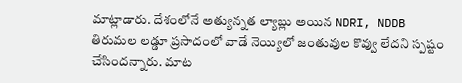మాట్లాడారు. దేశంలోనే అత్యున్నత ల్యాబ్లు అయిన NDRI, NDDB తిరుమల లడ్డూ ప్రసాదంలో వాడే నెయ్యిలో జంతువుల కొవ్వు లేదని స్పష్టం చేసిందన్నారు. మాట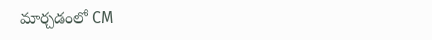మార్చడంలో CM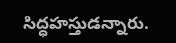సిద్ధహస్తుడన్నారు.